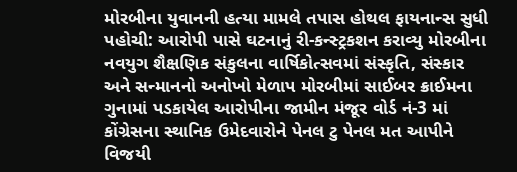મોરબીના યુવાનની હત્યા મામલે તપાસ હોથલ ફાયનાન્સ સુધી પહોચી: આરોપી પાસે ઘટનાનું રી-કન્સ્ટ્રકશન કરાવ્યુ મોરબીના નવયુગ શૈક્ષણિક સંકુલના વાર્ષિકોત્સવમાં સંસ્કૃતિ, સંસ્કાર અને સન્માનનો અનોખો મેળાપ મોરબીમાં સાઈબર ક્રાઈમના ગુનામાં પડકાયેલ આરોપીના જામીન મંજૂર વોર્ડ નં-3 માં કોંગ્રેસના સ્થાનિક ઉમેદવારોને પેનલ ટુ પેનલ મત આપીને વિજયી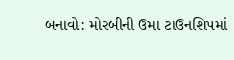બનાવો: મોરબીની ઉમા ટાઉનશિપમાં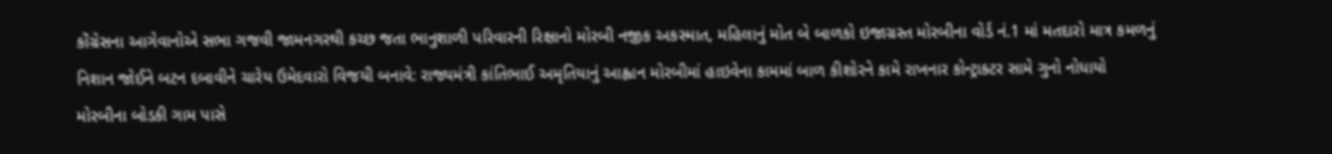કોંગ્રેસના આગેવાનોએ સભા ગજવી જામનગરથી કચ્છ જતા ભાનુશાળી પરિવારની રિક્ષાનો મોરબી નજીક અકસ્માત, મહિલાનું મોત બે બાળકો ઇજાગ્રસ્ત મોરબીના વોર્ડ નં.1 માં મતદારો માત્ર કમળનું નિશાન જોઈને બટન દબાવીને ચારેય ઉમેદવારો વિજયી બનાવે: રાજ્યમંત્રી કાંતિભાઈ અમૃતિયાનું આહ્વાન મોરબીમાં હાઇવેના કામમાં બાળ કીશોરને કામે રાખનાર કોન્ટ્રાક્ટર સામે ગુનો નોધાયો મોરબીના બોડકી ગામ પાસે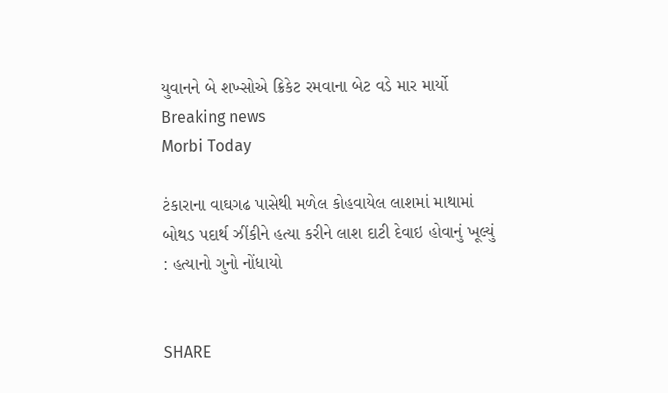યુવાનને બે શખ્સોએ ક્રિકેટ રમવાના બેટ વડે માર માર્યો
Breaking news
Morbi Today

ટંકારાના વાઘગઢ પાસેથી મળેલ કોહવાયેલ લાશમાં માથામાં બોથડ પદાર્થ ઝીંકીને હત્યા કરીને લાશ દાટી દેવાઇ હોવાનું ખૂલ્યું : હત્યાનો ગુનો નોંધાયો


SHARE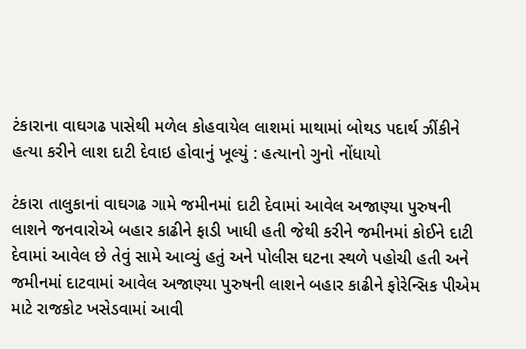ટંકારાના વાઘગઢ પાસેથી મળેલ કોહવાયેલ લાશમાં માથામાં બોથડ પદાર્થ ઝીંકીને હત્યા કરીને લાશ દાટી દેવાઇ હોવાનું ખૂલ્યું : હત્યાનો ગુનો નોંધાયો

ટંકારા તાલુકાનાં વાઘગઢ ગામે જમીનમાં દાટી દેવામાં આવેલ અજાણ્યા પુરુષની લાશને જનવારોએ બહાર કાઢીને ફાડી ખાધી હતી જેથી કરીને જમીનમાં કોઈને દાટી દેવામાં આવેલ છે તેવું સામે આવ્યું હતું અને પોલીસ ઘટના સ્થળે પહોચી હતી અને જમીનમાં દાટવામાં આવેલ અજાણ્યા પુરુષની લાશને બહાર કાઢીને ફોરેન્સિક પીએમ માટે રાજકોટ ખસેડવામાં આવી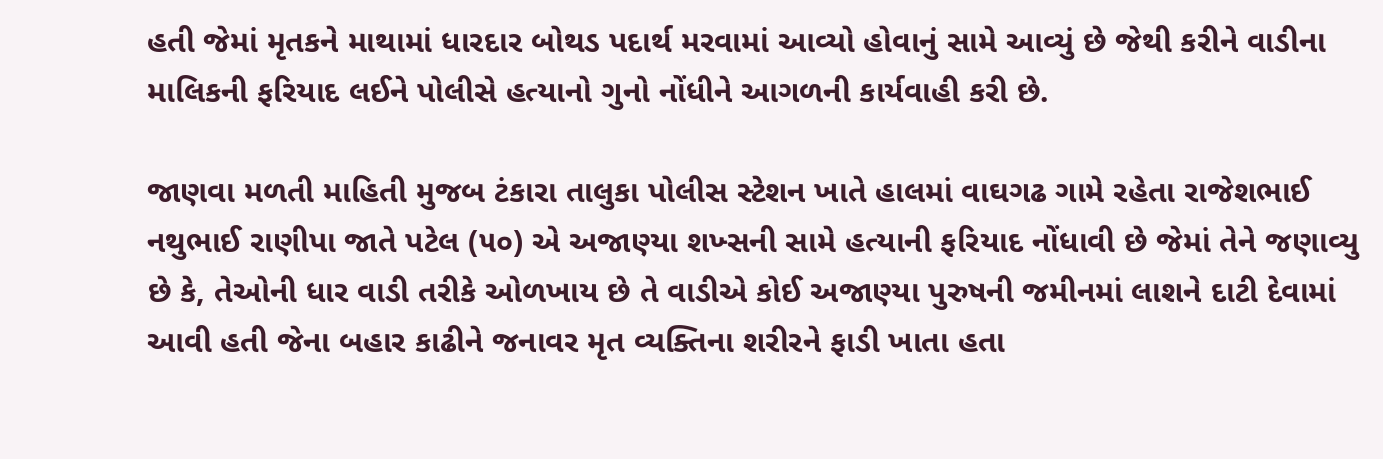હતી જેમાં મૃતકને માથામાં ધારદાર બોથડ પદાર્થ મરવામાં આવ્યો હોવાનું સામે આવ્યું છે જેથી કરીને વાડીના માલિકની ફરિયાદ લઈને પોલીસે હત્યાનો ગુનો નોંધીને આગળની કાર્યવાહી કરી છે.

જાણવા મળતી માહિતી મુજબ ટંકારા તાલુકા પોલીસ સ્ટેશન ખાતે હાલમાં વાઘગઢ ગામે રહેતા રાજેશભાઈ નથુભાઈ રાણીપા જાતે પટેલ (૫૦) એ અજાણ્યા શખ્સની સામે હત્યાની ફરિયાદ નોંધાવી છે જેમાં તેને જણાવ્યુ છે કે, તેઓની ધાર વાડી તરીકે ઓળખાય છે તે વાડીએ કોઈ અજાણ્યા પુરુષની જમીનમાં લાશને દાટી દેવામાં આવી હતી જેના બહાર કાઢીને જનાવર મૃત વ્યક્તિના શરીરને ફાડી ખાતા હતા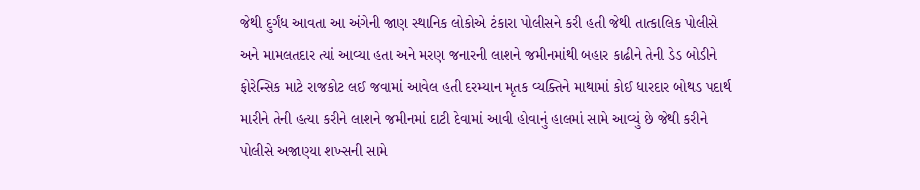જેથી દુર્ગંધ આવતા આ અંગેની જાણ સ્થાનિક લોકોએ ટંકારા પોલીસને કરી હતી જેથી તાત્કાલિક પોલીસે અને મામલતદાર ત્યાં આવ્યા હતા અને મરણ જનારની લાશને જમીનમાંથી બહાર કાઢીને તેની ડેડ બોડીને ફોરેન્સિક માટે રાજકોટ લઈ જવામાં આવેલ હતી દરમ્યાન મૃતક વ્યક્તિને માથામાં કોઈ ધારદાર બોથડ પદાર્થ મારીને તેની હત્યા કરીને લાશને જમીનમાં દાટી દેવામાં આવી હોવાનું હાલમાં સામે આવ્યું છે જેથી કરીને પોલીસે અજાણ્યા શખ્સની સામે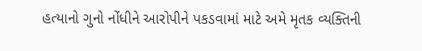હત્યાનો ગુનો નોંધીને આરોપીને પકડવામાં માટે અમે મૃતક વ્યક્તિની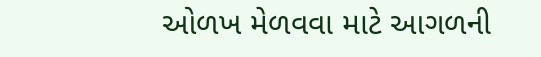ઓળખ મેળવવા માટે આગળની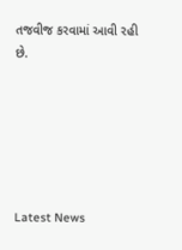તજવીજ કરવામાં આવી રહી છે.






Latest News